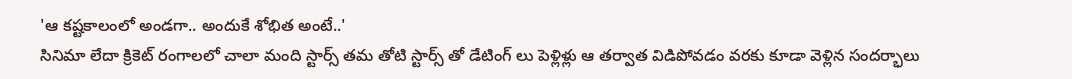'ఆ కష్టకాలంలో అండగా.. అందుకే శోభిత అంటే..'
సినిమా లేదా క్రికెట్ రంగాలలో చాలా మంది స్టార్స్ తమ తోటి స్టార్స్ తో డేటింగ్ లు పెళ్లిళ్లు ఆ తర్వాత విడిపోవడం వరకు కూడా వెళ్లిన సందర్భాలు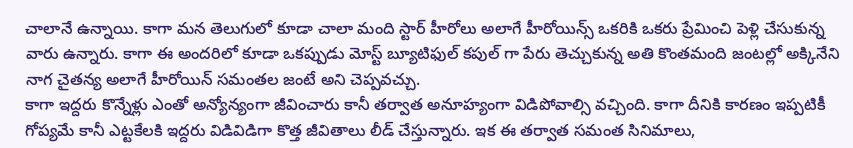చాలానే ఉన్నాయి. కాగా మన తెలుగులో కూడా చాలా మంది స్టార్ హీరోలు అలాగే హీరోయిన్స్ ఒకరికి ఒకరు ప్రేమించి పెళ్లి చేసుకున్న వారు ఉన్నారు. కాగా ఈ అందరిలో కూడా ఒకప్పుడు మోస్ట్ బ్యూటిఫుల్ కపుల్ గా పేరు తెచ్చుకున్న అతి కొంతమంది జంటల్లో అక్కినేని నాగ చైతన్య అలాగే హీరోయిన్ సమంతల జంటే అని చెప్పవచ్చు.
కాగా ఇద్దరు కొన్నేళ్లు ఎంతో అన్యోన్యంగా జీవించారు కానీ తర్వాత అనూహ్యంగా విడిపోవాల్సి వచ్చింది. కాగా దీనికి కారణం ఇప్పటికీ గోప్యమే కానీ ఎట్టకేలకి ఇద్దరు విడివిడిగా కొత్త జీవితాలు లీడ్ చేస్తున్నారు. ఇక ఈ తర్వాత సమంత సినిమాలు,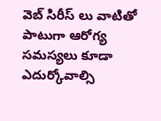వెబ్ సిరీస్ లు వాటితో పాటుగా ఆరోగ్య సమస్యలు కూడా ఎదుర్కోవాల్సి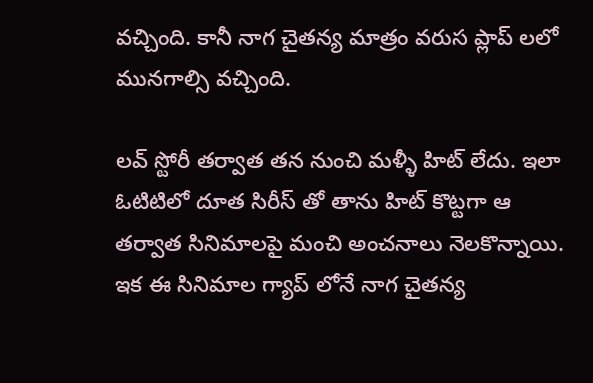వచ్చింది. కానీ నాగ చైతన్య మాత్రం వరుస ప్లాప్ లలో మునగాల్సి వచ్చింది.

లవ్ స్టోరీ తర్వాత తన నుంచి మళ్ళీ హిట్ లేదు. ఇలా ఓటిటిలో దూత సిరీస్ తో తాను హిట్ కొట్టగా ఆ తర్వాత సినిమాలపై మంచి అంచనాలు నెలకొన్నాయి. ఇక ఈ సినిమాల గ్యాప్ లోనే నాగ చైతన్య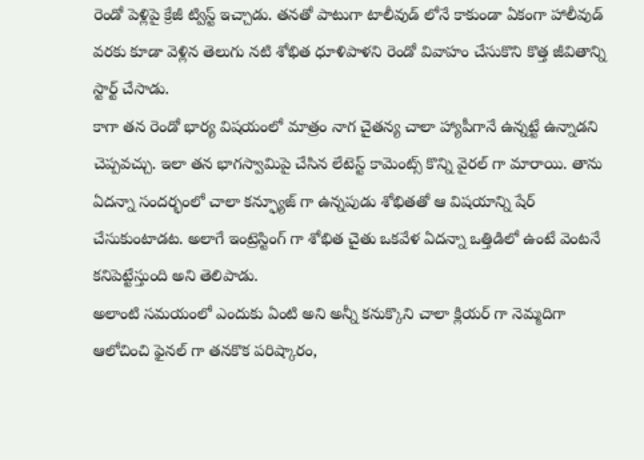రెండో పెళ్లిపై క్రేజీ ట్విస్ట్ ఇచ్చాడు. తనతో పాటుగా టాలీవుడ్ లోనే కాకుండా ఏకంగా హాలీవుడ్ వరకు కూడా వెళ్లిన తెలుగు నటి శోభిత ధూళిపాళని రెండో వివాహం చేసుకొని కొత్త జీవితాన్ని స్టార్ట్ చేసాడు.
కాగా తన రెండో భార్య విషయంలో మాత్రం నాగ చైతన్య చాలా హ్యాపీగానే ఉన్నట్టే ఉన్నాడని చెప్పవచ్చు. ఇలా తన భాగస్వామిపై చేసిన లేటెస్ట్ కామెంట్స్ కొన్ని వైరల్ గా మారాయి. తాను ఏదన్నా సందర్భంలో చాలా కన్ఫ్యూజ్ గా ఉన్నపుడు శోభితతో ఆ విషయాన్ని షేర్ చేసుకుంటాడట. అలాగే ఇంట్రెస్టింగ్ గా శోభిత చైతు ఒకవేళ ఏదన్నా ఒత్తిడిలో ఉంటే వెంటనే కనిపెట్టేస్తుంది అని తెలిపాడు.
అలాంటి సమయంలో ఎందుకు ఏంటి అని అన్నీ కనుక్కొని చాలా క్లియర్ గా నెమ్మదిగా ఆలోచించి ఫైనల్ గా తనకొక పరిష్కారం,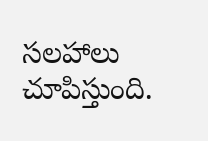సలహాలు చూపిస్తుంది.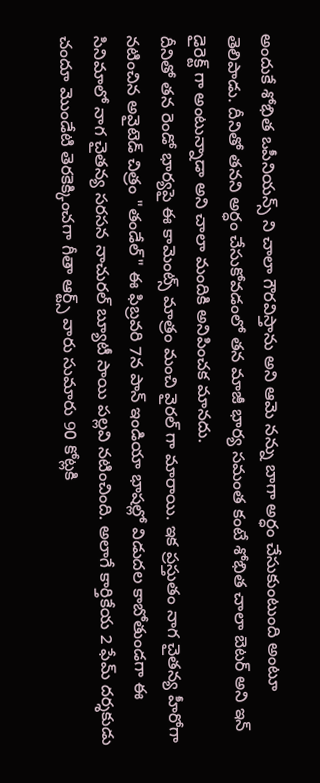అందుకే శోభిత ఒపీనియన్స్ ని చాలా గౌరవిస్తాను అని ఆమె నన్ను బాగా అర్ధం చేసుకుంటుంది అంటూ తెలిపాడు. దీనితో తనని అర్ధం చేసుకోవడంలో తన మాజీ భార్య సమంత కంటే శోభిత చాలా బెటర్ అని ఇన్ డైరెక్ట్ గా అంటున్నాడా అని చాలా మందికి అనిపించక మానదు.
దీనితో తన రెండో భార్యపై ఈ కామెంట్స్ మాత్రం మంచి వైరల్ గా మారాయి. ఇక ప్రస్తుతం నాగ చైతన్య హీరోగా నటించిన అవైటెడ్ చిత్రం "తండేల్" ఈ ఫిబ్రవరి 7న పాన్ ఇండియా భాషల్లో విడుదల కాబోతుండగా ఈ సినిమాలో నాగ చైతన్య సరసన నాచురల్ బ్యూటీ సాయి పల్లవి నటించింది. అలాగే కార్తికేయ 2 ఫేమ్ దర్శకుడు చందూ మొండేటి తెరకెక్కించగా గీతా ఆర్ట్స్ వారు సుమారు 90 కోట్లకి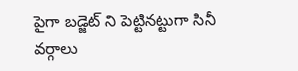పైగా బడ్జెట్ ని పెట్టినట్టుగా సినీ వర్గాలు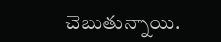చెబుతున్నాయి.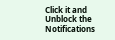Click it and Unblock the Notifications